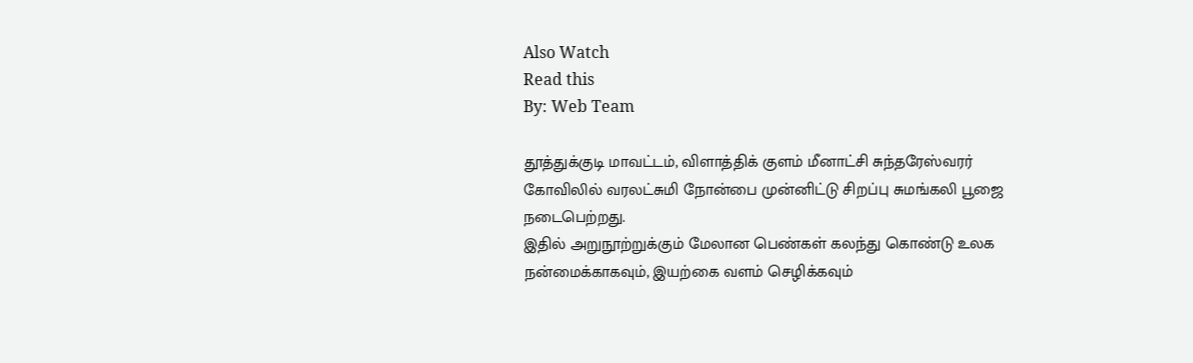Also Watch
Read this
By: Web Team

தூத்துக்குடி மாவட்டம், விளாத்திக் குளம் மீனாட்சி சுந்தரேஸ்வரர் கோவிலில் வரலட்சுமி நோன்பை முன்னிட்டு சிறப்பு சுமங்கலி பூஜை நடைபெற்றது.
இதில் அறுநூற்றுக்கும் மேலான பெண்கள் கலந்து கொண்டு உலக நன்மைக்காகவும், இயற்கை வளம் செழிக்கவும்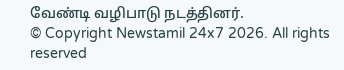வேண்டி வழிபாடு நடத்தினர்.
© Copyright Newstamil 24x7 2026. All rights reserved